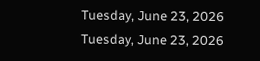Tuesday, June 23, 2026
Tuesday, June 23, 2026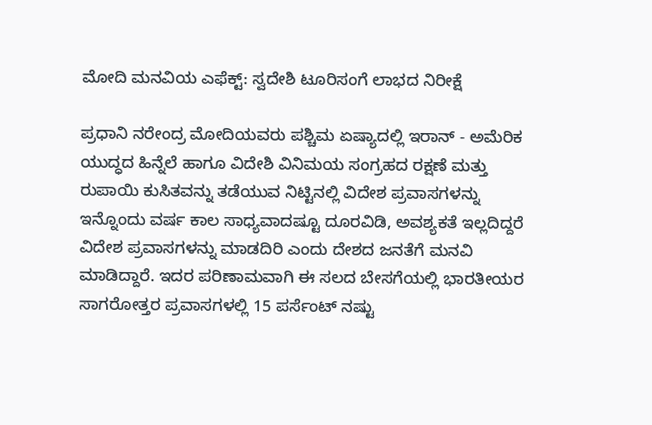ಮೋದಿ ಮನವಿಯ ಎಫೆಕ್ಟ್: ಸ್ವದೇಶಿ ಟೂರಿಸಂಗೆ ಲಾಭದ ನಿರೀಕ್ಷೆ

ಪ್ರಧಾನಿ ನರೇಂದ್ರ ಮೋದಿಯವರು ಪಶ್ಚಿಮ ಏಷ್ಯಾದಲ್ಲಿ ಇರಾನ್ - ಅಮೆರಿಕ ಯುದ್ಧದ ಹಿನ್ನೆಲೆ ಹಾಗೂ ವಿದೇಶಿ ವಿನಿಮಯ ಸಂಗ್ರಹದ ರಕ್ಷಣೆ ಮತ್ತು ರುಪಾಯಿ ಕುಸಿತವನ್ನು ತಡೆಯುವ ನಿಟ್ಟಿನಲ್ಲಿ ವಿದೇಶ ಪ್ರವಾಸಗಳನ್ನು ಇನ್ನೊಂದು ವರ್ಷ ಕಾಲ ಸಾಧ್ಯವಾದಷ್ಟೂ ದೂರವಿಡಿ, ಅವಶ್ಯಕತೆ ಇಲ್ಲದಿದ್ದರೆ ವಿದೇಶ ಪ್ರವಾಸಗಳನ್ನು ಮಾಡದಿರಿ ಎಂದು ದೇಶದ ಜನತೆಗೆ ಮನವಿ ಮಾಡಿದ್ದಾರೆ. ಇದರ ಪರಿಣಾಮವಾಗಿ ಈ ಸಲದ ಬೇಸಗೆಯಲ್ಲಿ ಭಾರತೀಯರ ಸಾಗರೋತ್ತರ ಪ್ರವಾಸಗಳಲ್ಲಿ 15 ಪರ್ಸೆಂಟ್‌ ನಷ್ಟು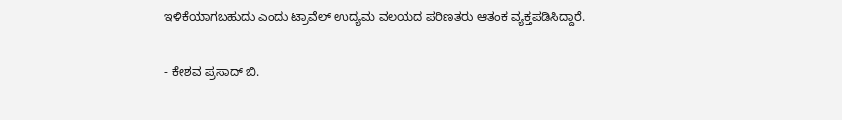ಇಳಿಕೆಯಾಗಬಹುದು ಎಂದು ಟ್ರಾವೆಲ್‌ ಉದ್ಯಮ ವಲಯದ ಪರಿಣತರು ಆತಂಕ ವ್ಯಕ್ತಪಡಿಸಿದ್ದಾರೆ.

- ಕೇಶವ ಪ್ರಸಾದ್‌ ಬಿ.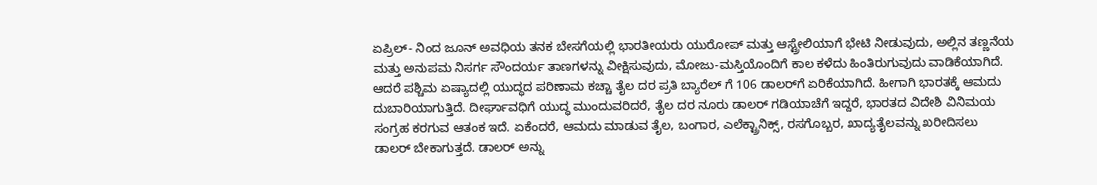ಏಪ್ರಿಲ್- ನಿಂದ ಜೂನ್‌ ಅವಧಿಯ ತನಕ ಬೇಸಗೆಯಲ್ಲಿ ಭಾರತೀಯರು ಯುರೋಪ್‌ ಮತ್ತು ಆಸ್ಟ್ರೇಲಿಯಾಗೆ ಭೇಟಿ ನೀಡುವುದು, ಅಲ್ಲಿನ ತಣ್ಣನೆಯ ಮತ್ತು ಅನುಪಮ ನಿಸರ್ಗ ಸೌಂದರ್ಯ ತಾಣಗಳನ್ನು ವೀಕ್ಷಿಸುವುದು, ಮೋಜು-ಮಸ್ತಿಯೊಂದಿಗೆ ಕಾಲ ಕಳೆದು ಹಿಂತಿರುಗುವುದು ವಾಡಿಕೆಯಾಗಿದೆ. ಆದರೆ ಪಶ್ಚಿಮ ಏಷ್ಯಾದಲ್ಲಿ ಯುದ್ಧದ ಪರಿಣಾಮ ಕಚ್ಚಾ ತೈಲ ದರ ಪ್ರತಿ ಬ್ಯಾರೆಲ್‌ ಗೆ 106 ಡಾಲರ್‌ಗೆ ಏರಿಕೆಯಾಗಿದೆ. ಹೀಗಾಗಿ ಭಾರತಕ್ಕೆ ಆಮದು ದುಬಾರಿಯಾಗುತ್ತಿದೆ. ದೀರ್ಘಾವಧಿಗೆ ಯುದ್ಧ ಮುಂದುವರಿದರೆ, ತೈಲ ದರ ನೂರು ಡಾಲರ್‌ ಗಡಿಯಾಚೆಗೆ ಇದ್ದರೆ, ಭಾರತದ ವಿದೇಶಿ ವಿನಿಮಯ ಸಂಗ್ರಹ ಕರಗುವ ಆತಂಕ ಇದೆ. ಏಕೆಂದರೆ, ಆಮದು ಮಾಡುವ ತೈಲ, ಬಂಗಾರ, ಎಲೆಕ್ಟ್ರಾನಿಕ್ಸ್‌, ರಸಗೊಬ್ಬರ, ಖಾದ್ಯತೈಲವನ್ನು ಖರೀದಿಸಲು ಡಾಲರ್‌ ಬೇಕಾಗುತ್ತದೆ. ಡಾಲರ್‌ ಅನ್ನು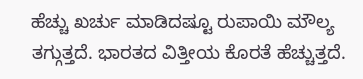ಹೆಚ್ಚು ಖರ್ಚು ಮಾಡಿದಷ್ಟೂ ರುಪಾಯಿ ಮೌಲ್ಯ ತಗ್ಗುತ್ತದೆ. ಭಾರತದ ವಿತ್ತೀಯ ಕೊರತೆ ಹೆಚ್ಚುತ್ತದೆ.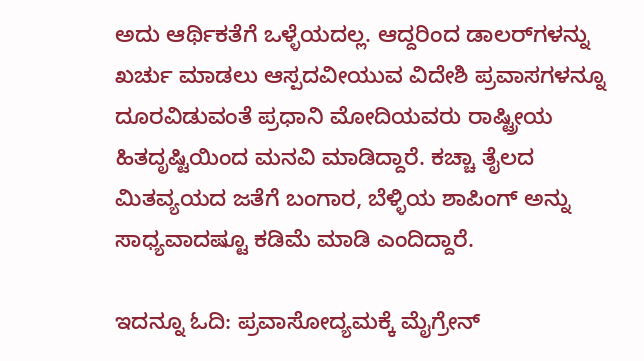ಅದು ಆರ್ಥಿಕತೆಗೆ ಒಳ್ಳೆಯದಲ್ಲ. ಆದ್ದರಿಂದ ಡಾಲರ್‌ಗಳನ್ನು ಖರ್ಚು ಮಾಡಲು ಆಸ್ಪದವೀಯುವ ವಿದೇಶಿ ಪ್ರವಾಸಗಳನ್ನೂ ದೂರವಿಡುವಂತೆ ಪ್ರಧಾನಿ ಮೋದಿಯವರು ರಾಷ್ಟ್ರೀಯ ಹಿತದೃಷ್ಟಿಯಿಂದ ಮನವಿ ಮಾಡಿದ್ದಾರೆ. ಕಚ್ಚಾ ತೈಲದ ಮಿತವ್ಯಯದ ಜತೆಗೆ ಬಂಗಾರ, ಬೆಳ್ಳಿಯ ಶಾಪಿಂಗ್‌ ಅನ್ನು ಸಾಧ್ಯವಾದಷ್ಟೂ ಕಡಿಮೆ ಮಾಡಿ ಎಂದಿದ್ದಾರೆ.

ಇದನ್ನೂ ಓದಿ: ಪ್ರವಾಸೋದ್ಯಮಕ್ಕೆ ಮೈಗ್ರೇನ್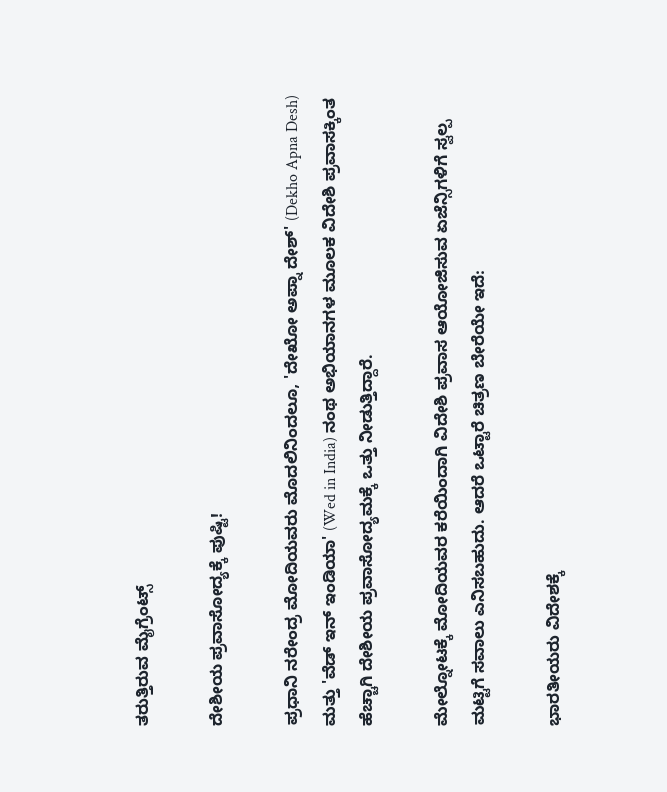ತರುತ್ತಿರುವ ಮೈಗ್ರೆಂಟ್ಸ್

ದೇಶೀಯ ಪ್ರವಾಸೋದ್ಯಕ್ಕೆ ಪುಷ್ಟಿ!

ಪ್ರಧಾನಿ ನರೇಂದ್ರ ಮೋದಿಯವರು ಮೊದಲಿನಿಂದಲೂ, 'ದೇಖೋ ಅಪ್ನಾ ದೇಶ್' (Dekho Apna Desh) ಮತ್ತು 'ವೆಡ್ ಇನ್ ಇಂಡಿಯಾ' (Wed in India) ನಂಥ ಅಭಿಯಾನಗಳ ಮೂಲಕ ವಿದೇಶಿ ಪ್ರವಾಸಕ್ಕಿಂತ ಹೆಚ್ಚಾಗಿ ದೇಶೀಯ ಪ್ರವಾಸೋದ್ಯಮಕ್ಕೆ ಒತ್ತು ನೀಡುತ್ತಿದ್ದಾರೆ.

ಮೇಲ್ನೋಟಕ್ಕೆ ಮೋದಿಯವರ ಕರೆಯಿಂದಾಗಿ ವಿದೇಶಿ ಪ್ರವಾಸ ಆಯೋಜಿಸುವ ಏಜೆನ್ಸಿಗಳಿಗೆ ಸ್ವಲ್ಪ ಮಟ್ಟಿಗೆ ಸವಾಲು ಎನಿಸಬಹುದು. ಆದರೆ ಒಟ್ಟಾರೆ ಚಿತ್ರಣ ಬೇರೆಯೇ ಇದೆ:

ಭಾರತೀಯರು ವಿದೇಶಕ್ಕೆ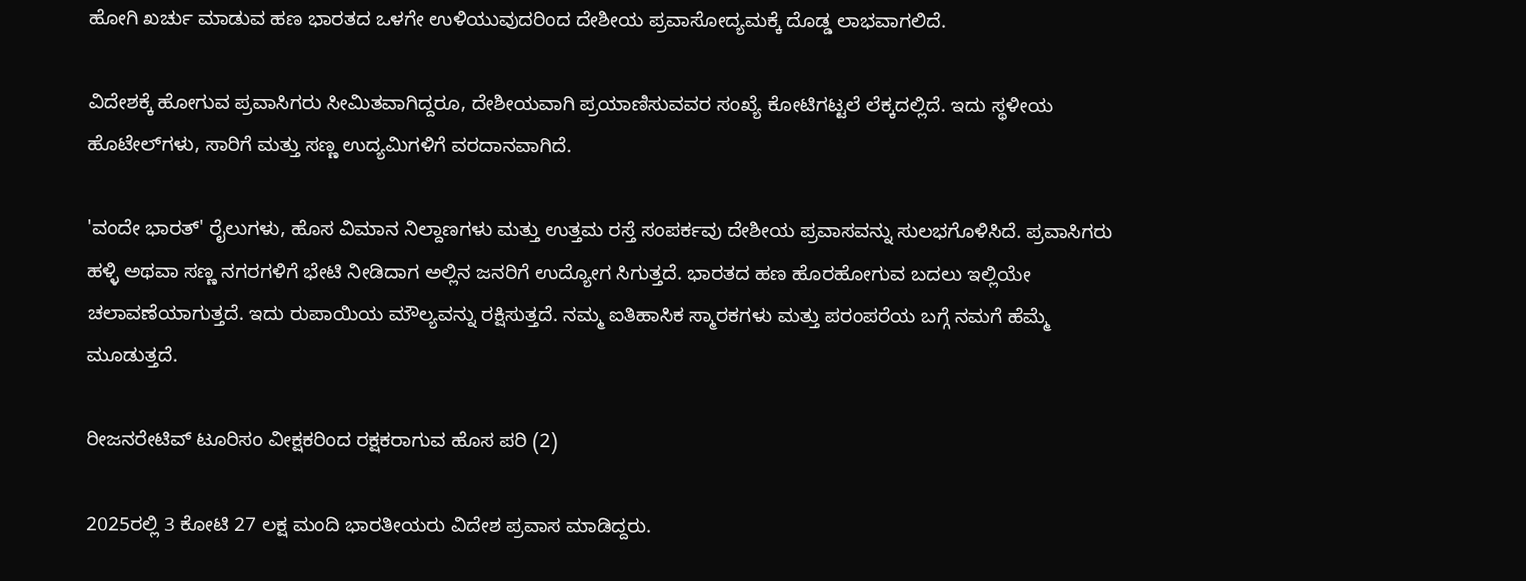ಹೋಗಿ ಖರ್ಚು ಮಾಡುವ ಹಣ ಭಾರತದ ಒಳಗೇ ಉಳಿಯುವುದರಿಂದ ದೇಶೀಯ ಪ್ರವಾಸೋದ್ಯಮಕ್ಕೆ ದೊಡ್ಡ ಲಾಭವಾಗಲಿದೆ.

ವಿದೇಶಕ್ಕೆ ಹೋಗುವ ಪ್ರವಾಸಿಗರು ಸೀಮಿತವಾಗಿದ್ದರೂ, ದೇಶೀಯವಾಗಿ ಪ್ರಯಾಣಿಸುವವರ ಸಂಖ್ಯೆ ಕೋಟಿಗಟ್ಟಲೆ ಲೆಕ್ಕದಲ್ಲಿದೆ. ಇದು ಸ್ಥಳೀಯ ಹೊಟೇಲ್‌ಗಳು, ಸಾರಿಗೆ ಮತ್ತು ಸಣ್ಣ ಉದ್ಯಮಿಗಳಿಗೆ ವರದಾನವಾಗಿದೆ.

'ವಂದೇ ಭಾರತ್' ರೈಲುಗಳು, ಹೊಸ ವಿಮಾನ ನಿಲ್ದಾಣಗಳು ಮತ್ತು ಉತ್ತಮ ರಸ್ತೆ ಸಂಪರ್ಕವು ದೇಶೀಯ ಪ್ರವಾಸವನ್ನು ಸುಲಭಗೊಳಿಸಿದೆ. ಪ್ರವಾಸಿಗರು ಹಳ್ಳಿ ಅಥವಾ ಸಣ್ಣ ನಗರಗಳಿಗೆ ಭೇಟಿ ನೀಡಿದಾಗ ಅಲ್ಲಿನ ಜನರಿಗೆ ಉದ್ಯೋಗ ಸಿಗುತ್ತದೆ. ಭಾರತದ ಹಣ ಹೊರಹೋಗುವ ಬದಲು ಇಲ್ಲಿಯೇ ಚಲಾವಣೆಯಾಗುತ್ತದೆ. ಇದು ರುಪಾಯಿಯ ಮೌಲ್ಯವನ್ನು ರಕ್ಷಿಸುತ್ತದೆ. ನಮ್ಮ ಐತಿಹಾಸಿಕ ಸ್ಮಾರಕಗಳು ಮತ್ತು ಪರಂಪರೆಯ ಬಗ್ಗೆ ನಮಗೆ ಹೆಮ್ಮೆ ಮೂಡುತ್ತದೆ.

ರೀಜನರೇಟಿವ್ ಟೂರಿಸಂ ವೀಕ್ಷಕರಿಂದ ರಕ್ಷಕರಾಗುವ ಹೊಸ ಪರಿ (2)

2025ರಲ್ಲಿ 3 ಕೋಟಿ 27 ಲಕ್ಷ ಮಂದಿ ಭಾರತೀಯರು ವಿದೇಶ ಪ್ರವಾಸ ಮಾಡಿದ್ದರು.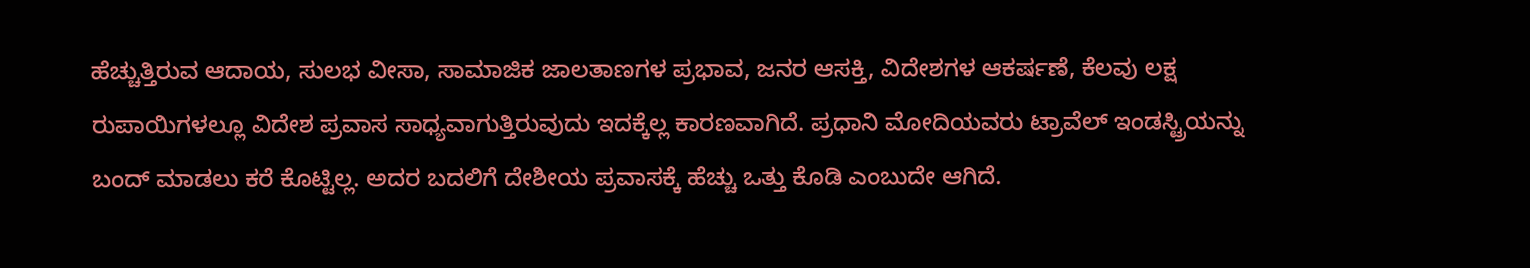ಹೆಚ್ಚುತ್ತಿರುವ ಆದಾಯ, ಸುಲಭ ವೀಸಾ, ಸಾಮಾಜಿಕ ಜಾಲತಾಣಗಳ ಪ್ರಭಾವ, ಜನರ ಆಸಕ್ತಿ, ವಿದೇಶಗಳ ಆಕರ್ಷಣೆ, ಕೆಲವು ಲಕ್ಷ ರುಪಾಯಿಗಳಲ್ಲೂ ವಿದೇಶ ಪ್ರವಾಸ ಸಾಧ್ಯವಾಗುತ್ತಿರುವುದು ಇದಕ್ಕೆಲ್ಲ ಕಾರಣವಾಗಿದೆ. ಪ್ರಧಾನಿ ಮೋದಿಯವರು ಟ್ರಾವೆಲ್‌ ಇಂಡಸ್ಟ್ರಿಯನ್ನು ಬಂದ್‌ ಮಾಡಲು ಕರೆ ಕೊಟ್ಟಿಲ್ಲ. ಅದರ ಬದಲಿಗೆ ದೇಶೀಯ ಪ್ರವಾಸಕ್ಕೆ ಹೆಚ್ಚು ಒತ್ತು ಕೊಡಿ ಎಂಬುದೇ ಆಗಿದೆ.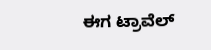ಈಗ ಟ್ರಾವೆಲ್‌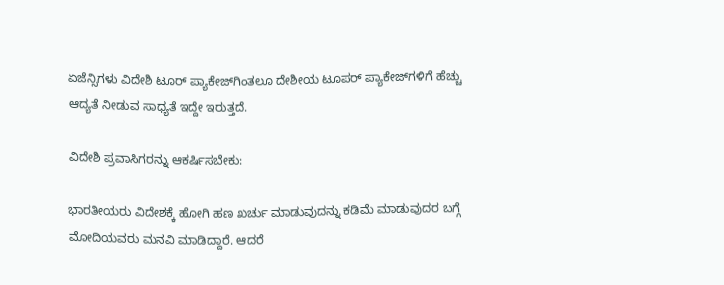ಏಜೆನ್ಸಿಗಳು ವಿದೇಶಿ ಟೂರ್‌ ಪ್ಯಾಕೇಜ್‌ಗಿಂತಲೂ ದೇಶೀಯ ಟೂಪರ್‌ ಪ್ಯಾಕೇಜ್‌ಗಳಿಗೆ ಹೆಚ್ಚು ಆದ್ಯತೆ ನೀಡುವ ಸಾಧ್ಯತೆ ಇದ್ದೇ ಇರುತ್ತದೆ.

ವಿದೇಶಿ ಪ್ರವಾಸಿಗರನ್ನು ಆಕರ್ಷಿಸಬೇಕು:

ಭಾರತೀಯರು ವಿದೇಶಕ್ಕೆ ಹೋಗಿ ಹಣ ಖರ್ಚು ಮಾಡುವುದನ್ನು ಕಡಿಮೆ ಮಾಡುವುದರ ಬಗ್ಗೆ ಮೋದಿಯವರು ಮನವಿ ಮಾಡಿದ್ದಾರೆ. ಆದರೆ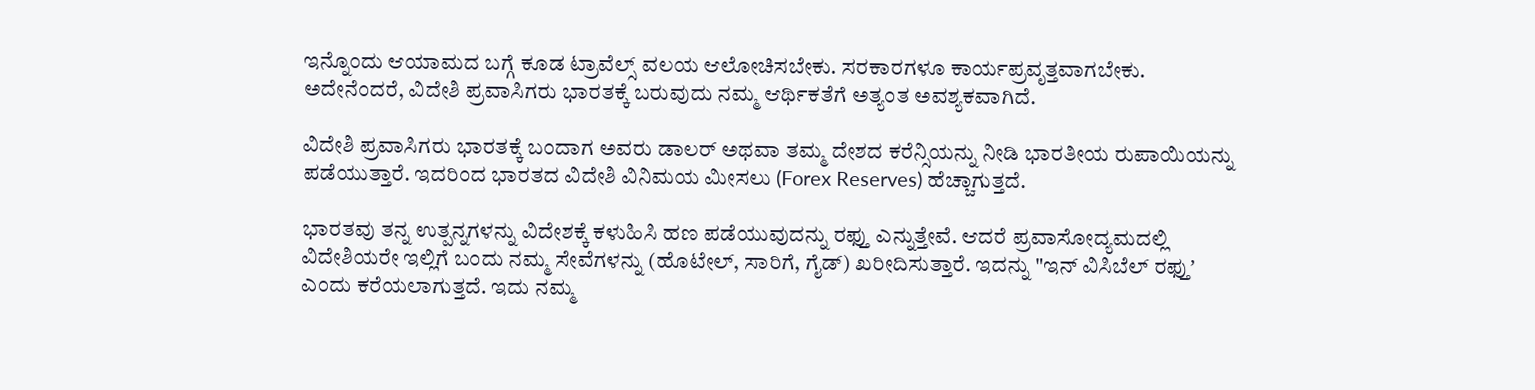ಇನ್ನೊಂದು ಆಯಾಮದ ಬಗ್ಗೆ ಕೂಡ ಟ್ರಾವೆಲ್ಸ್‌ ವಲಯ ಆಲೋಚಿಸಬೇಕು. ಸರಕಾರಗಳೂ ಕಾರ್ಯಪ್ರವೃತ್ತವಾಗಬೇಕು. ಅದೇನೆಂದರೆ, ವಿದೇಶಿ ಪ್ರವಾಸಿಗರು ಭಾರತಕ್ಕೆ ಬರುವುದು ನಮ್ಮ ಆರ್ಥಿಕತೆಗೆ ಅತ್ಯಂತ ಅವಶ್ಯಕವಾಗಿದೆ.

ವಿದೇಶಿ ಪ್ರವಾಸಿಗರು ಭಾರತಕ್ಕೆ ಬಂದಾಗ ಅವರು ಡಾಲರ್ ಅಥವಾ ತಮ್ಮ ದೇಶದ ಕರೆನ್ಸಿಯನ್ನು ನೀಡಿ ಭಾರತೀಯ ರುಪಾಯಿಯನ್ನು ಪಡೆಯುತ್ತಾರೆ. ಇದರಿಂದ ಭಾರತದ ವಿದೇಶಿ ವಿನಿಮಯ ಮೀಸಲು (Forex Reserves) ಹೆಚ್ಚಾಗುತ್ತದೆ.

ಭಾರತವು ತನ್ನ ಉತ್ಪನ್ನಗಳನ್ನು ವಿದೇಶಕ್ಕೆ ಕಳುಹಿಸಿ ಹಣ ಪಡೆಯುವುದನ್ನು ರಫ್ತು ಎನ್ನುತ್ತೇವೆ. ಆದರೆ ಪ್ರವಾಸೋದ್ಯಮದಲ್ಲಿ ವಿದೇಶಿಯರೇ ಇಲ್ಲಿಗೆ ಬಂದು ನಮ್ಮ ಸೇವೆಗಳನ್ನು (ಹೊಟೇಲ್, ಸಾರಿಗೆ, ಗೈಡ್) ಖರೀದಿಸುತ್ತಾರೆ. ಇದನ್ನು "ಇನ್‌ ವಿಸಿಬೆಲ್‌ ರಫ್ತುʼ ಎಂದು ಕರೆಯಲಾಗುತ್ತದೆ. ಇದು ನಮ್ಮ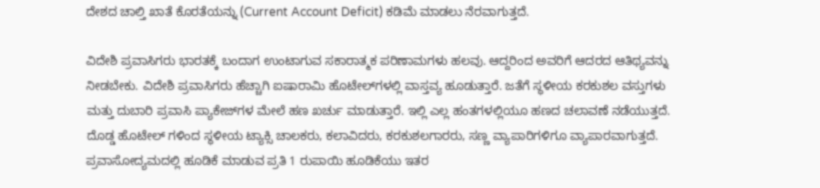ದೇಶದ ಚಾಲ್ತಿ ಖಾತೆ ಕೊರತೆಯನ್ನು (Current Account Deficit) ಕಡಿಮೆ ಮಾಡಲು ನೆರವಾಗುತ್ತದೆ.

ವಿದೇಶಿ ಪ್ರವಾಸಿಗರು ಭಾರತಕ್ಕೆ ಬಂದಾಗ ಉಂಟಾಗುವ ಸಕಾರಾತ್ಮಕ ಪರಿಣಾಮಗಳು ಹಲವು. ಆದ್ದರಿಂದ ಅವರಿಗೆ ಆದರದ ಆತಿಥ್ಯವನ್ನು ನೀಡಬೇಕು. ವಿದೇಶಿ ಪ್ರವಾಸಿಗರು ಹೆಚ್ಚಾಗಿ ಐಷಾರಾಮಿ ಹೊಟೇಲ್‌ಗಳಲ್ಲಿ ವಾಸ್ತವ್ಯ ಹೂಡುತ್ತಾರೆ. ಜತೆಗೆ ಸ್ಥಳೀಯ ಕರಕುಶಲ ವಸ್ತುಗಳು ಮತ್ತು ದುಬಾರಿ ಪ್ರವಾಸಿ ಪ್ಯಾಕೇಜ್‌ಗಳ ಮೇಲೆ ಹಣ ಖರ್ಚು ಮಾಡುತ್ತಾರೆ. ಇಲ್ಲಿ ಎಲ್ಲ ಹಂತಗಳಲ್ಲಿಯೂ ಹಣದ ಚಲಾವಣೆ ನಡೆಯುತ್ತದೆ. ದೊಡ್ಡ ಹೊಟೇಲ್‌ ಗಳಿಂದ ಸ್ಥಳೀಯ ಟ್ಯಾಕ್ಸಿ ಚಾಲಕರು, ಕಲಾವಿದರು, ಕರಕುಶಲಗಾರರು, ಸಣ್ಣ ವ್ಯಾಪಾರಿಗಳಿಗೂ ವ್ಯಾಪಾರವಾಗುತ್ತದೆ. ಪ್ರವಾಸೋದ್ಯಮದಲ್ಲಿ ಹೂಡಿಕೆ ಮಾಡುವ ಪ್ರತಿ 1 ರುಪಾಯಿ ಹೂಡಿಕೆಯು ಇತರ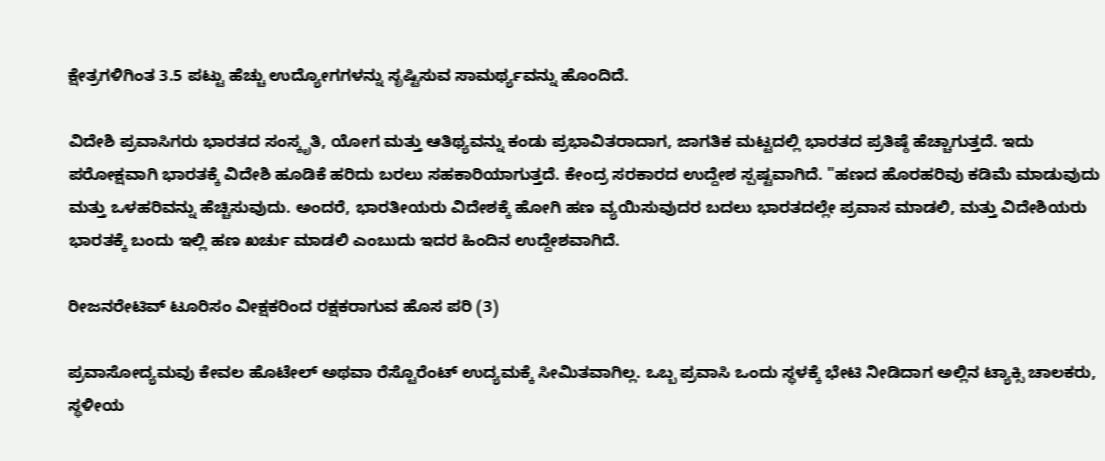ಕ್ಷೇತ್ರಗಳಿಗಿಂತ 3.5 ಪಟ್ಟು ಹೆಚ್ಚು ಉದ್ಯೋಗಗಳನ್ನು ಸೃಷ್ಟಿಸುವ ಸಾಮರ್ಥ್ಯವನ್ನು ಹೊಂದಿದೆ.

ವಿದೇಶಿ ಪ್ರವಾಸಿಗರು ಭಾರತದ ಸಂಸ್ಕೃತಿ, ಯೋಗ ಮತ್ತು ಆತಿಥ್ಯವನ್ನು ಕಂಡು ಪ್ರಭಾವಿತರಾದಾಗ, ಜಾಗತಿಕ ಮಟ್ಟದಲ್ಲಿ ಭಾರತದ ಪ್ರತಿಷ್ಠೆ ಹೆಚ್ಚಾಗುತ್ತದೆ. ಇದು ಪರೋಕ್ಷವಾಗಿ ಭಾರತಕ್ಕೆ ವಿದೇಶಿ ಹೂಡಿಕೆ ಹರಿದು ಬರಲು ಸಹಕಾರಿಯಾಗುತ್ತದೆ. ಕೇಂದ್ರ ಸರಕಾರದ ಉದ್ದೇಶ ಸ್ಪಷ್ಟವಾಗಿದೆ. "ಹಣದ ಹೊರಹರಿವು ಕಡಿಮೆ ಮಾಡುವುದು ಮತ್ತು ಒಳಹರಿವನ್ನು ಹೆಚ್ಚಿಸುವುದು. ಅಂದರೆ, ಭಾರತೀಯರು ವಿದೇಶಕ್ಕೆ ಹೋಗಿ ಹಣ ವ್ಯಯಿಸುವುದರ ಬದಲು ಭಾರತದಲ್ಲೇ ಪ್ರವಾಸ ಮಾಡಲಿ, ಮತ್ತು ವಿದೇಶಿಯರು ಭಾರತಕ್ಕೆ ಬಂದು ಇಲ್ಲಿ ಹಣ ಖರ್ಚು ಮಾಡಲಿ ಎಂಬುದು ಇದರ ಹಿಂದಿನ ಉದ್ದೇಶವಾಗಿದೆ.

ರೀಜನರೇಟಿವ್ ಟೂರಿಸಂ ವೀಕ್ಷಕರಿಂದ ರಕ್ಷಕರಾಗುವ ಹೊಸ ಪರಿ (3)

ಪ್ರವಾಸೋದ್ಯಮವು ಕೇವಲ ಹೊಟೇಲ್ ಅಥವಾ ರೆಸ್ಟೊರೆಂಟ್ ಉದ್ಯಮಕ್ಕೆ ಸೀಮಿತವಾಗಿಲ್ಲ. ಒಬ್ಬ ಪ್ರವಾಸಿ ಒಂದು ಸ್ಥಳಕ್ಕೆ ಭೇಟಿ ನೀಡಿದಾಗ ಅಲ್ಲಿನ ಟ್ಯಾಕ್ಸಿ ಚಾಲಕರು, ಸ್ಥಳೀಯ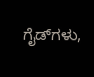ಗೈಡ್‌ಗಳು,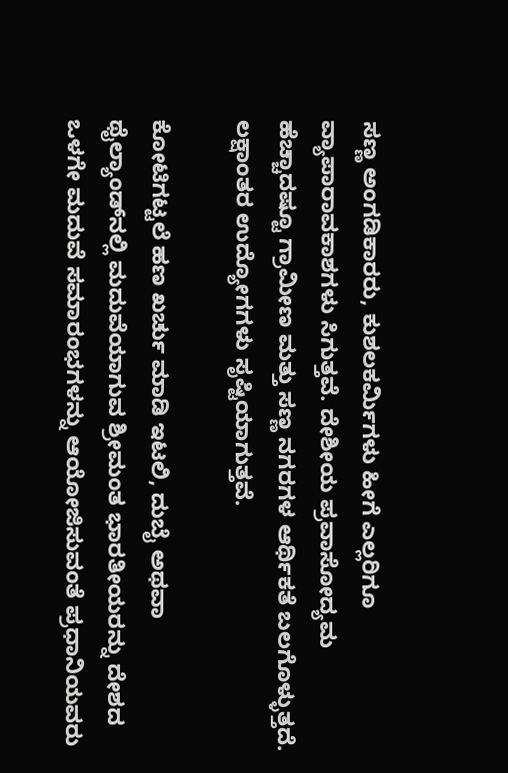ಸಣ್ಣ ಅಂಗಡಿಕಾರರು, ಕುಶಲಕರ್ಮಿಗಳು ಹೀಗೆ ಎಲ್ಲರಿಗೂ ವ್ಯಾಪಾರಾವಕಾಶಗಳು ಸಿಗುತ್ತವೆ. ದೇಶೀಯ ಪ್ರವಾಸೋದ್ಯಮ ಹೆಚ್ಚಾದಷ್ಟೂ ಗ್ರಾಮೀಣ ಮತ್ತು ಸಣ್ಣ ನಗರಗಳ ಆರ್ಥಿಕತೆ ಬಲಗೊಳ್ಳುತ್ತದೆ. ಲಕ್ಷಾಂತರ ಉದ್ಯೋಗಗಳು ಸೃಷ್ಟಿಯಾಗುತ್ತವೆ.

ಕೋಟಿಗಟ್ಟಲೆ ಹಣ ಖರ್ಚು ಮಾಡಿ ಇಟಲಿ, ದುಬೈ ಅಥವಾ ಥೈಲ್ಯಾಂಡ್‌ನಲ್ಲಿ ಮದುವೆಯಾಗುವ ಶ್ರೀಮಂತ ಭಾರತೀಯರನ್ನು ದೇಶದ ಒಳಗೇ ಮದುವೆ ಸಮಾರಂಭಗಳನ್ನು ಆಯೋಜಿಸುವಂತೆ ಪ್ರಧಾನಿಯವರು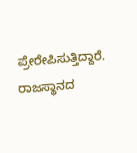ಪ್ರೇರೇಪಿಸುತ್ತಿದ್ದಾರೆ. ರಾಜಸ್ಥಾನದ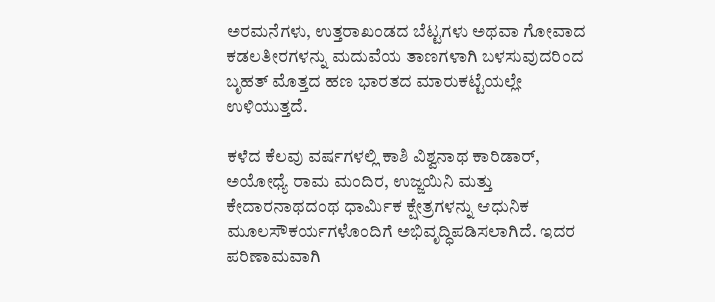ಅರಮನೆಗಳು, ಉತ್ತರಾಖಂಡದ ಬೆಟ್ಟಗಳು ಅಥವಾ ಗೋವಾದ ಕಡಲತೀರಗಳನ್ನು ಮದುವೆಯ ತಾಣಗಳಾಗಿ ಬಳಸುವುದರಿಂದ ಬೃಹತ್ ಮೊತ್ತದ ಹಣ ಭಾರತದ ಮಾರುಕಟ್ಟೆಯಲ್ಲೇ ಉಳಿಯುತ್ತದೆ.

ಕಳೆದ ಕೆಲವು ವರ್ಷಗಳಲ್ಲಿ ಕಾಶಿ ವಿಶ್ವನಾಥ ಕಾರಿಡಾರ್, ಅಯೋಧ್ಯೆ ರಾಮ ಮಂದಿರ, ಉಜ್ಜಯಿನಿ ಮತ್ತು ಕೇದಾರನಾಥದಂಥ ಧಾರ್ಮಿಕ ಕ್ಷೇತ್ರಗಳನ್ನು ಆಧುನಿಕ ಮೂಲಸೌಕರ್ಯಗಳೊಂದಿಗೆ ಅಭಿವೃದ್ಧಿಪಡಿಸಲಾಗಿದೆ. ಇದರ ಪರಿಣಾಮವಾಗಿ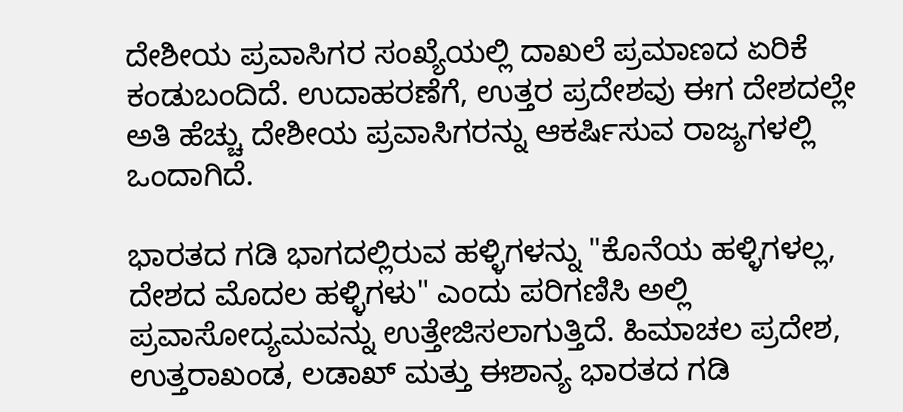ದೇಶೀಯ ಪ್ರವಾಸಿಗರ ಸಂಖ್ಯೆಯಲ್ಲಿ ದಾಖಲೆ ಪ್ರಮಾಣದ ಏರಿಕೆ ಕಂಡುಬಂದಿದೆ. ಉದಾಹರಣೆಗೆ, ಉತ್ತರ ಪ್ರದೇಶವು ಈಗ ದೇಶದಲ್ಲೇ ಅತಿ ಹೆಚ್ಚು ದೇಶೀಯ ಪ್ರವಾಸಿಗರನ್ನು ಆಕರ್ಷಿಸುವ ರಾಜ್ಯಗಳಲ್ಲಿ ಒಂದಾಗಿದೆ.

ಭಾರತದ ಗಡಿ ಭಾಗದಲ್ಲಿರುವ ಹಳ್ಳಿಗಳನ್ನು "ಕೊನೆಯ ಹಳ್ಳಿಗಳಲ್ಲ, ದೇಶದ ಮೊದಲ ಹಳ್ಳಿಗಳು" ಎಂದು ಪರಿಗಣಿಸಿ ಅಲ್ಲಿ ಪ್ರವಾಸೋದ್ಯಮವನ್ನು ಉತ್ತೇಜಿಸಲಾಗುತ್ತಿದೆ. ಹಿಮಾಚಲ ಪ್ರದೇಶ, ಉತ್ತರಾಖಂಡ, ಲಡಾಖ್ ಮತ್ತು ಈಶಾನ್ಯ ಭಾರತದ ಗಡಿ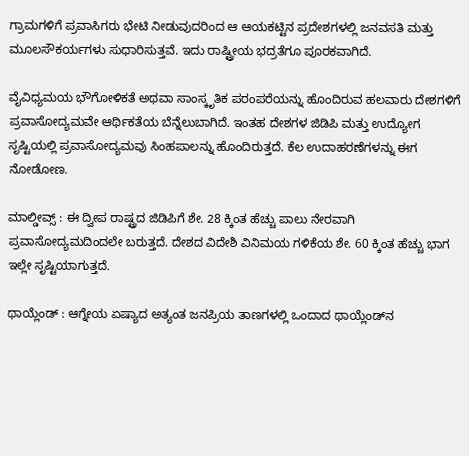ಗ್ರಾಮಗಳಿಗೆ ಪ್ರವಾಸಿಗರು ಭೇಟಿ ನೀಡುವುದರಿಂದ ಆ ಆಯಕಟ್ಟಿನ ಪ್ರದೇಶಗಳಲ್ಲಿ ಜನವಸತಿ ಮತ್ತು ಮೂಲಸೌಕರ್ಯಗಳು ಸುಧಾರಿಸುತ್ತವೆ. ಇದು ರಾಷ್ಟ್ರೀಯ ಭದ್ರತೆಗೂ ಪೂರಕವಾಗಿದೆ.

ವೈವಿಧ್ಯಮಯ ಭೌಗೋಳಿಕತೆ ಅಥವಾ ಸಾಂಸ್ಕೃತಿಕ ಪರಂಪರೆಯನ್ನು ಹೊಂದಿರುವ ಹಲವಾರು ದೇಶಗಳಿಗೆ ಪ್ರವಾಸೋದ್ಯಮವೇ ಆರ್ಥಿಕತೆಯ ಬೆನ್ನೆಲುಬಾಗಿದೆ. ಇಂತಹ ದೇಶಗಳ ಜಿಡಿಪಿ ಮತ್ತು ಉದ್ಯೋಗ ಸೃಷ್ಟಿಯಲ್ಲಿ ಪ್ರವಾಸೋದ್ಯಮವು ಸಿಂಹಪಾಲನ್ನು ಹೊಂದಿರುತ್ತದೆ. ಕೆಲ ಉದಾಹರಣೆಗಳನ್ನು ಈಗ ನೋಡೋಣ.

ಮಾಲ್ಡೀವ್ಸ್ : ಈ ದ್ವೀಪ ರಾಷ್ಟ್ರದ ಜಿಡಿಪಿಗೆ ಶೇ. 28 ಕ್ಕಿಂತ ಹೆಚ್ಚು ಪಾಲು ನೇರವಾಗಿ ಪ್ರವಾಸೋದ್ಯಮದಿಂದಲೇ ಬರುತ್ತದೆ. ದೇಶದ ವಿದೇಶಿ ವಿನಿಮಯ ಗಳಿಕೆಯ ಶೇ. 60 ಕ್ಕಿಂತ ಹೆಚ್ಚು ಭಾಗ ಇಲ್ಲೇ ಸೃಷ್ಟಿಯಾಗುತ್ತದೆ.

ಥಾಯ್ಲೆಂಡ್ : ಆಗ್ನೇಯ ಏಷ್ಯಾದ ಅತ್ಯಂತ ಜನಪ್ರಿಯ ತಾಣಗಳಲ್ಲಿ ಒಂದಾದ ಥಾಯ್ಲೆಂಡ್‌ನ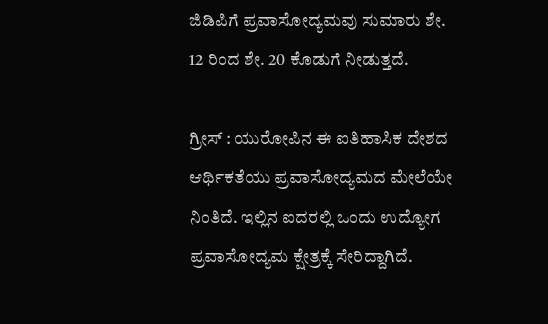ಜಿಡಿಪಿಗೆ ಪ್ರವಾಸೋದ್ಯಮವು ಸುಮಾರು ಶೇ. 12 ರಿಂದ ಶೇ. 20 ಕೊಡುಗೆ ನೀಡುತ್ತದೆ.

ಗ್ರೀಸ್ : ಯುರೋಪಿನ ಈ ಐತಿಹಾಸಿಕ ದೇಶದ ಆರ್ಥಿಕತೆಯು ಪ್ರವಾಸೋದ್ಯಮದ ಮೇಲೆಯೇ ನಿಂತಿದೆ. ಇಲ್ಲಿನ ಐದರಲ್ಲಿ ಒಂದು ಉದ್ಯೋಗ ಪ್ರವಾಸೋದ್ಯಮ ಕ್ಷೇತ್ರಕ್ಕೆ ಸೇರಿದ್ದಾಗಿದೆ.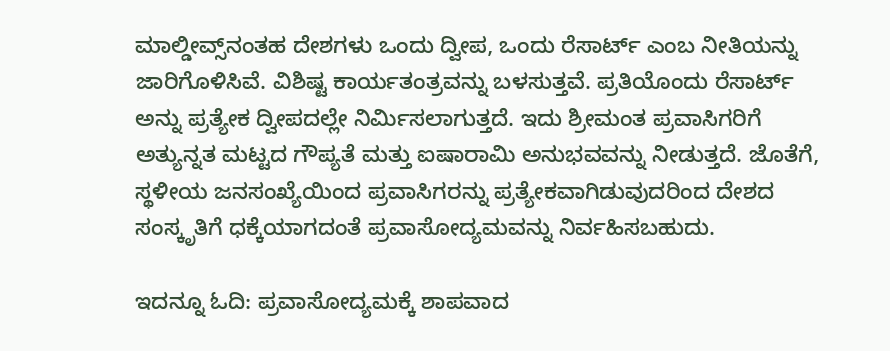ಮಾಲ್ಡೀವ್ಸ್‌ನಂತಹ ದೇಶಗಳು ಒಂದು ದ್ವೀಪ, ಒಂದು ರೆಸಾರ್ಟ್ ಎಂಬ ನೀತಿಯನ್ನು ಜಾರಿಗೊಳಿಸಿವೆ. ವಿಶಿಷ್ಟ ಕಾರ್ಯತಂತ್ರವನ್ನು ಬಳಸುತ್ತವೆ. ಪ್ರತಿಯೊಂದು ರೆಸಾರ್ಟ್ ಅನ್ನು ಪ್ರತ್ಯೇಕ ದ್ವೀಪದಲ್ಲೇ ನಿರ್ಮಿಸಲಾಗುತ್ತದೆ. ಇದು ಶ್ರೀಮಂತ ಪ್ರವಾಸಿಗರಿಗೆ ಅತ್ಯುನ್ನತ ಮಟ್ಟದ ಗೌಪ್ಯತೆ ಮತ್ತು ಐಷಾರಾಮಿ ಅನುಭವವನ್ನು ನೀಡುತ್ತದೆ. ಜೊತೆಗೆ, ಸ್ಥಳೀಯ ಜನಸಂಖ್ಯೆಯಿಂದ ಪ್ರವಾಸಿಗರನ್ನು ಪ್ರತ್ಯೇಕವಾಗಿಡುವುದರಿಂದ ದೇಶದ ಸಂಸ್ಕೃತಿಗೆ ಧಕ್ಕೆಯಾಗದಂತೆ ಪ್ರವಾಸೋದ್ಯಮವನ್ನು ನಿರ್ವಹಿಸಬಹುದು.

ಇದನ್ನೂ ಓದಿ: ಪ್ರವಾಸೋದ್ಯಮಕ್ಕೆ ಶಾಪವಾದ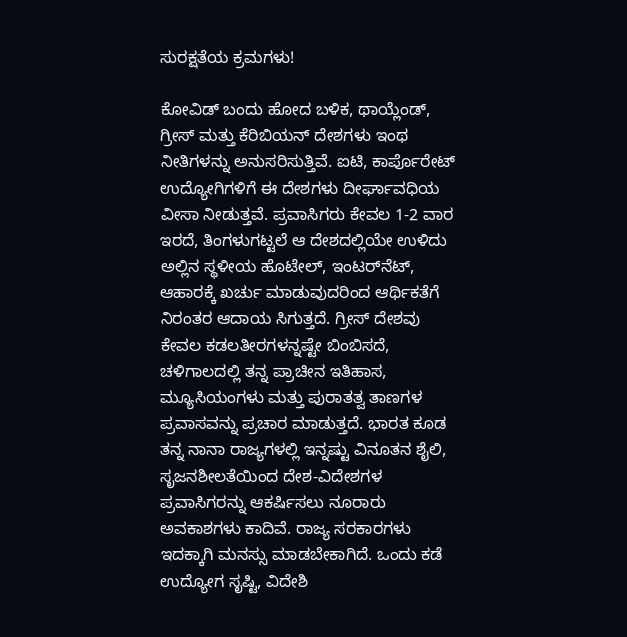ಸುರಕ್ಷತೆಯ ಕ್ರಮಗಳು!

ಕೋವಿಡ್ ಬಂದು ಹೋದ ಬಳಿಕ, ಥಾಯ್ಲೆಂಡ್, ಗ್ರೀಸ್ ಮತ್ತು ಕೆರಿಬಿಯನ್ ದೇಶಗಳು ಇಂಥ ನೀತಿಗಳನ್ನು ಅನುಸರಿಸುತ್ತಿವೆ. ಐಟಿ, ಕಾರ್ಪೊರೇಟ್ ಉದ್ಯೋಗಿಗಳಿಗೆ ಈ ದೇಶಗಳು ದೀರ್ಘಾವಧಿಯ ವೀಸಾ ನೀಡುತ್ತವೆ. ಪ್ರವಾಸಿಗರು ಕೇವಲ 1-2 ವಾರ ಇರದೆ, ತಿಂಗಳುಗಟ್ಟಲೆ ಆ ದೇಶದಲ್ಲಿಯೇ ಉಳಿದು ಅಲ್ಲಿನ ಸ್ಥಳೀಯ ಹೊಟೇಲ್, ಇಂಟರ್‌ನೆಟ್, ಆಹಾರಕ್ಕೆ ಖರ್ಚು ಮಾಡುವುದರಿಂದ ಆರ್ಥಿಕತೆಗೆ ನಿರಂತರ ಆದಾಯ ಸಿಗುತ್ತದೆ. ಗ್ರೀಸ್ ದೇಶವು ಕೇವಲ ಕಡಲತೀರಗಳನ್ನಷ್ಟೇ ಬಿಂಬಿಸದೆ, ಚಳಿಗಾಲದಲ್ಲಿ ತನ್ನ ಪ್ರಾಚೀನ ಇತಿಹಾಸ, ಮ್ಯೂಸಿಯಂಗಳು ಮತ್ತು ಪುರಾತತ್ವ ತಾಣಗಳ ಪ್ರವಾಸವನ್ನು ಪ್ರಚಾರ ಮಾಡುತ್ತದೆ. ಭಾರತ ಕೂಡ ತನ್ನ ನಾನಾ ರಾಜ್ಯಗಳಲ್ಲಿ ಇನ್ನಷ್ಟು ವಿನೂತನ ಶೈಲಿ, ಸೃಜನಶೀಲತೆಯಿಂದ ದೇಶ-ವಿದೇಶಗಳ ಪ್ರವಾಸಿಗರನ್ನು ಆಕರ್ಷಿಸಲು ನೂರಾರು ಅವಕಾಶಗಳು ಕಾದಿವೆ. ರಾಜ್ಯ ಸರಕಾರಗಳು ಇದಕ್ಕಾಗಿ ಮನಸ್ಸು ಮಾಡಬೇಕಾಗಿದೆ. ಒಂದು ಕಡೆ ಉದ್ಯೋಗ ಸೃಷ್ಟಿ, ವಿದೇಶಿ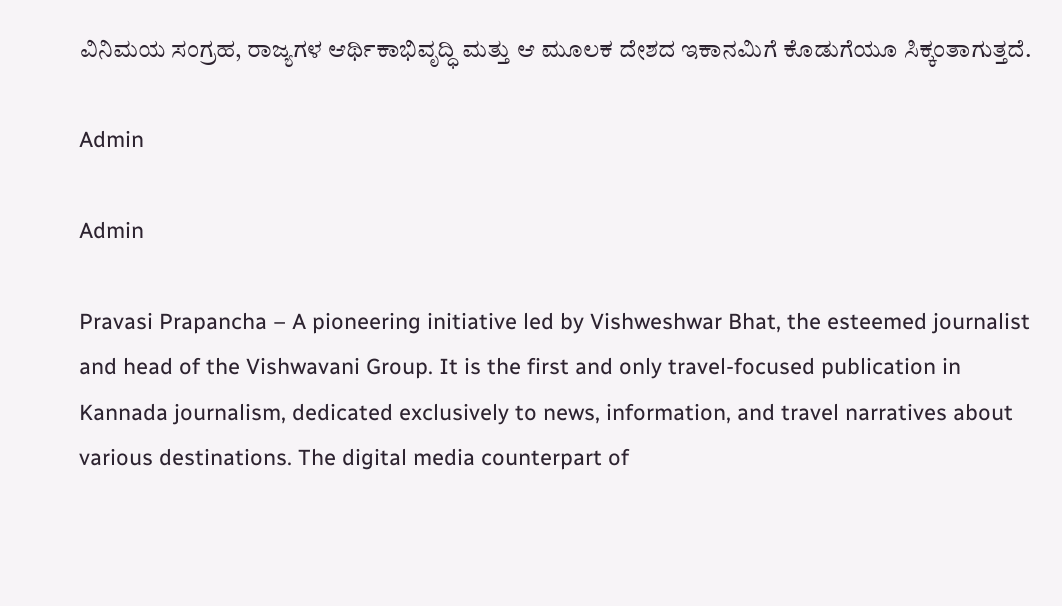ವಿನಿಮಯ ಸಂಗ್ರಹ, ರಾಜ್ಯಗಳ ಆರ್ಥಿಕಾಭಿವೃದ್ಧಿ ಮತ್ತು ಆ ಮೂಲಕ ದೇಶದ ಇಕಾನಮಿಗೆ ಕೊಡುಗೆಯೂ ಸಿಕ್ಕಂತಾಗುತ್ತದೆ.

Admin

Admin

Pravasi Prapancha – A pioneering initiative led by Vishweshwar Bhat, the esteemed journalist and head of the Vishwavani Group. It is the first and only travel-focused publication in Kannada journalism, dedicated exclusively to news, information, and travel narratives about various destinations. The digital media counterpart of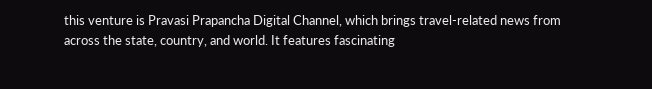this venture is Pravasi Prapancha Digital Channel, which brings travel-related news from across the state, country, and world. It features fascinating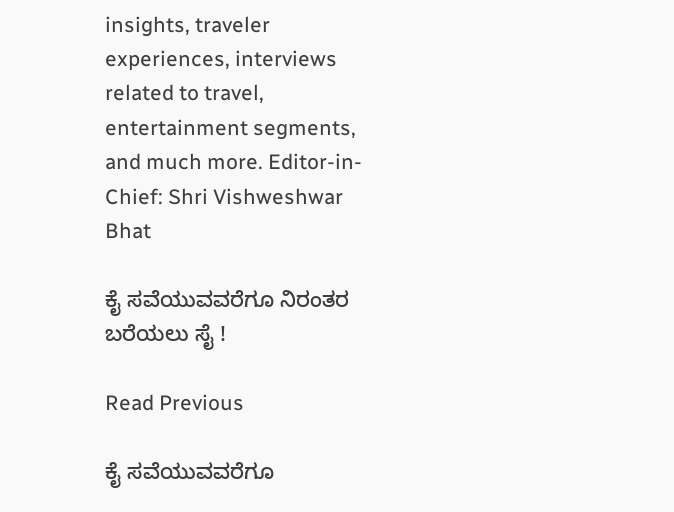insights, traveler experiences, interviews related to travel, entertainment segments, and much more. Editor-in-Chief: Shri Vishweshwar Bhat

ಕೈ ಸವೆಯುವವರೆಗೂ ನಿರಂತರ ಬರೆಯಲು ಸೈ !

Read Previous

ಕೈ ಸವೆಯುವವರೆಗೂ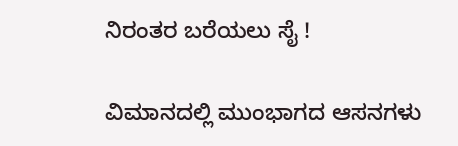ನಿರಂತರ ಬರೆಯಲು ಸೈ !

ವಿಮಾನದಲ್ಲಿ ಮುಂಭಾಗದ ಆಸನಗಳು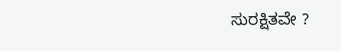ಸುರಕ್ಷಿತವೇ ?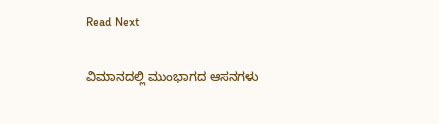Read Next

ವಿಮಾನದಲ್ಲಿ ಮುಂಭಾಗದ ಆಸನಗಳು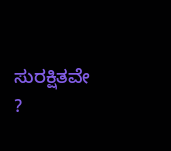ಸುರಕ್ಷಿತವೇ ?